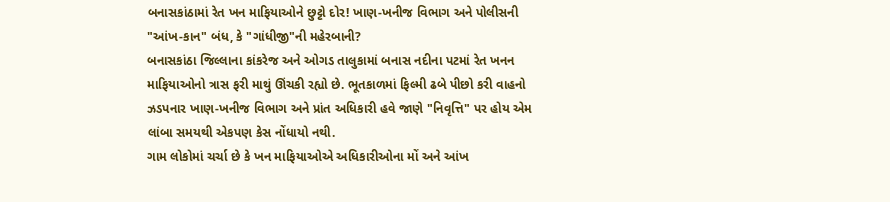બનાસકાંઠામાં રેત ખન માફિયાઓને છુટ્ટો દોર! ખાણ-ખનીજ વિભાગ અને પોલીસની "આંખ-કાન" બંધ, કે "ગાંધીજી"ની મહેરબાની?
બનાસકાંઠા જિલ્લાના કાંકરેજ અને ઓગડ તાલુકામાં બનાસ નદીના પટમાં રેત ખનન માફિયાઓનો ત્રાસ ફરી માથું ઊંચકી રહ્યો છે. ભૂતકાળમાં ફિલ્મી ઢબે પીછો કરી વાહનો ઝડપનાર ખાણ-ખનીજ વિભાગ અને પ્રાંત અધિકારી હવે જાણે "નિવૃત્તિ" પર હોય એમ લાંબા સમયથી એકપણ કેસ નોંધાયો નથી.
ગામ લોકોમાં ચર્ચા છે કે ખન માફિયાઓએ અધિકારીઓના મોં અને આંખ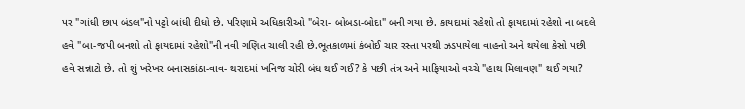પર "ગાંધી છાપ બંડલ"નો પટ્ટો બાંધી દીધો છે. પરિણામે અધિકારીઓ "બેરા- બોબડા-બોદા" બની ગયા છે. કાયદામાં રહેશો તો ફાયદામાં રહેશો ના બદલે હવે "બા-જપી બનશો તો ફાયદામાં રહેશો"ની નવી ગણિત ચાલી રહી છે.ભૂતકાળમાં કંબોઈ ચાર રસ્તા પરથી ઝડપાયેલા વાહનો અને થયેલા કેસો પછી હવે સન્નાટો છે. તો શું ખરેખર બનાસકાંઠા-વાવ- થરાદમાં ખનિજ ચોરી બંધ થઈ ગઈ? કે પછી તંત્ર અને માફિયાઓ વચ્ચે "હાથ મિલાવણ" થઈ ગયા?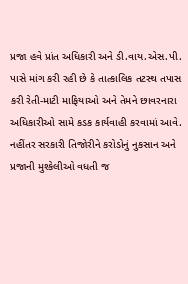પ્રજા હવે પ્રાંત અધિકારી અને ડી.વાય.એસ.પી. પાસે માંગ કરી રહી છે કે તાત્કાલિક તટસ્થ તપાસ કરી રેતી-માટી માફિયાઓ અને તેમને છાવરનારા અધિકારીઓ સામે કડક કાર્યવાહી કરવામાં આવે. નહીંતર સરકારી તિજોરીને કરોડોનું નુકસાન અને પ્રજાની મુશ્કેલીઓ વધતી જ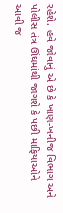રહેશે. હવે જોવાનું એ છે કે ખાણ-ખનીજ વિભાગ અને પોલીસ તંત્ર ઊંઘમાંથી જાગશે કે પછી માફિયાઓને આવી જ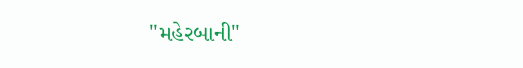"મહેરબાની"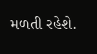મળતી રહેશે.